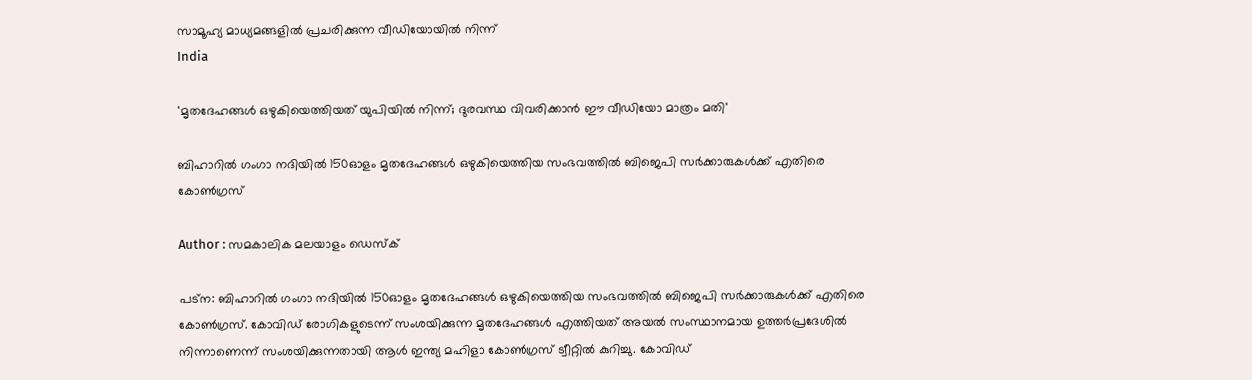സാമൂഹ്യ മാധ്യമങ്ങളില്‍ പ്രചരിക്കുന്ന വീഡിയോയില്‍ നിന്ന്‌
India

'മൃതദേഹങ്ങള്‍ ഒഴുകിയെത്തിയത് യുപിയില്‍ നിന്ന്; ദുരവസ്ഥ വിവരിക്കാന്‍ ഈ വീഡിയോ മാത്രം മതി'

ബിഹാറില്‍ ഗംഗാ നദിയില്‍ 150ഓളം മൃതദേഹങ്ങള്‍ ഒഴുകിയെത്തിയ സംഭവത്തില്‍ ബിജെപി സര്‍ക്കാരുകള്‍ക്ക് എതിരെ കോണ്‍ഗ്രസ്

Author : സമകാലിക മലയാളം ഡെസ്ക്

പട്‌ന: ബിഹാറില്‍ ഗംഗാ നദിയില്‍ 150ഓളം മൃതദേഹങ്ങള്‍ ഒഴുകിയെത്തിയ സംഭവത്തില്‍ ബിജെപി സര്‍ക്കാരുകള്‍ക്ക് എതിരെ കോണ്‍ഗ്രസ്. കോവിഡ് രോഗികളുടെന്ന് സംശയിക്കുന്ന മൃതദേഹങ്ങള്‍ എത്തിയത് അയല്‍ സംസ്ഥാനമായ ഉത്തര്‍പ്രദേശില്‍ നിന്നാണെന്ന് സംശയിക്കുന്നതായി ആള്‍ ഇന്ത്യ മഹിളാ കോണ്‍ഗ്രസ് ട്വീറ്റില്‍ കുറിച്ചു. കോവിഡ്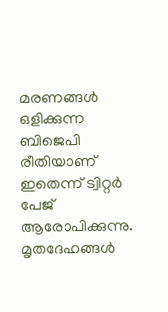മരണങ്ങള്‍ ഒളിക്കുന്ന ബിജെപി രീതിയാണ് ഇതെന്ന് ട്വിറ്റര്‍ പേജ് ആരോപിക്കുന്നു. മൃതദേഹങ്ങള്‍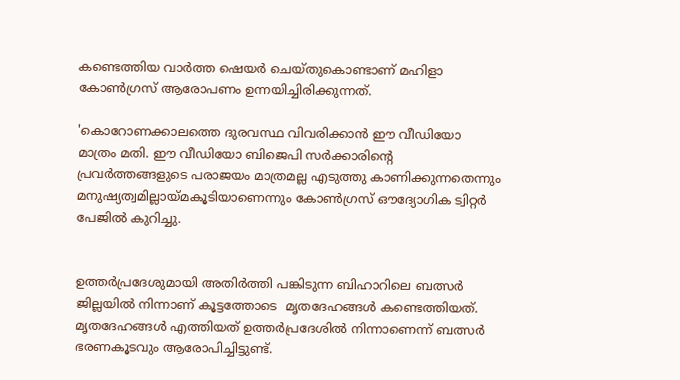കണ്ടെത്തിയ വാര്‍ത്ത ഷെയര്‍ ചെയ്തുകൊണ്ടാണ് മഹിളാ കോണ്‍ഗ്രസ് ആരോപണം ഉന്നയിച്ചിരിക്കുന്നത്.

'കൊറോണക്കാലത്തെ ദുരവസ്ഥ വിവരിക്കാന്‍ ഈ വീഡിയോ മാത്രം മതി. ഈ വീഡിയോ ബിജെപി സര്‍ക്കാരിന്റെ പ്രവര്‍ത്തങ്ങളുടെ പരാജയം മാത്രമല്ല എടുത്തു കാണിക്കുന്നതെന്നും മനുഷ്യത്വമില്ലായ്മകൂടിയാണെന്നും കോണ്‍ഗ്രസ് ഔദ്യോഗിക ട്വിറ്റര്‍ പേജില്‍ കുറിച്ചു.


ഉത്തര്‍പ്രദേശുമായി അതിര്‍ത്തി പങ്കിടുന്ന ബിഹാറിലെ ബത്സര്‍ ജില്ലയില്‍ നിന്നാണ് കൂട്ടത്തോടെ  മൃതദേഹങ്ങള്‍ കണ്ടെത്തിയത്. മൃതദേഹങ്ങള്‍ എത്തിയത് ഉത്തര്‍പ്രദേശില്‍ നിന്നാണെന്ന് ബത്സര്‍ ഭരണകൂടവും ആരോപിച്ചിട്ടുണ്ട്.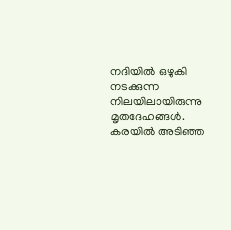നദിയില്‍ ഒഴുകി നടക്കുന്ന നിലയിലായിരുന്നു മൃതദേഹങ്ങള്‍. കരയില്‍ അടിഞ്ഞ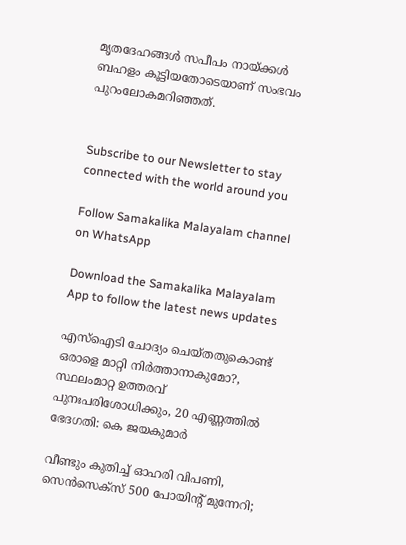മൃതദേഹങ്ങള്‍ സപീപം നായ്ക്കള്‍ ബഹളം കൂട്ടിയതോടെയാണ് സംഭവം പുറംലോകമറിഞ്ഞത്.


Subscribe to our Newsletter to stay connected with the world around you

Follow Samakalika Malayalam channel on WhatsApp

Download the Samakalika Malayalam App to follow the latest news updates

എസ്‌ഐടി ചോദ്യം ചെയ്തതുകൊണ്ട് ഒരാളെ മാറ്റി നിര്‍ത്താനാകുമോ?, സ്ഥലംമാറ്റ ഉത്തരവ് പുനഃപരിശോധിക്കും, 20 എണ്ണത്തില്‍ ഭേദഗതി: കെ ജയകുമാര്‍

വീണ്ടും കുതിച്ച് ഓഹരി വിപണി, സെന്‍സെക്‌സ് 500 പോയിന്റ് മുന്നേറി;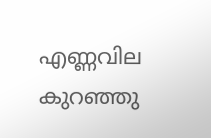എണ്ണവില കുറഞ്ഞു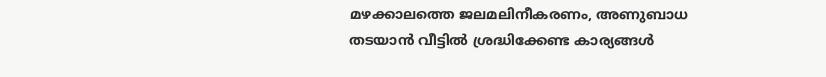മഴക്കാലത്തെ ജലമലിനീകരണം, അണുബാധ തടയാൻ വീട്ടിൽ ശ്രദ്ധിക്കേണ്ട കാര്യങ്ങൾ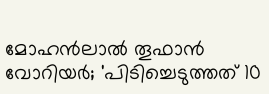മോഹന്‍ലാല്‍ തൂഫാന്‍ വോറിയര്‍; 'പിടിച്ചെടുത്തത് 10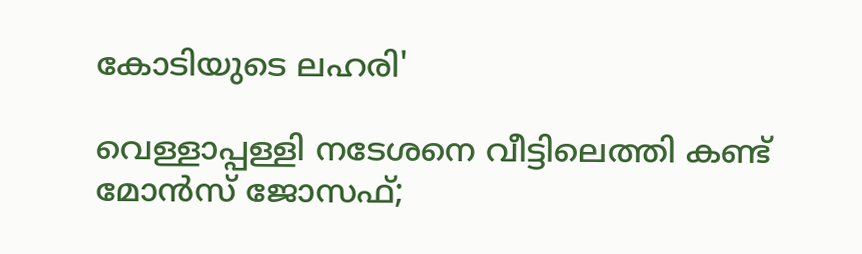കോടിയുടെ ലഹരി'

വെള്ളാപ്പള്ളി നടേശനെ വീട്ടിലെത്തി കണ്ട് മോന്‍സ് ജോസഫ്;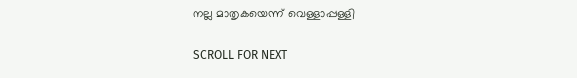നല്ല മാതൃകയെന്ന് വെള്ളാപ്പള്ളി

SCROLL FOR NEXT